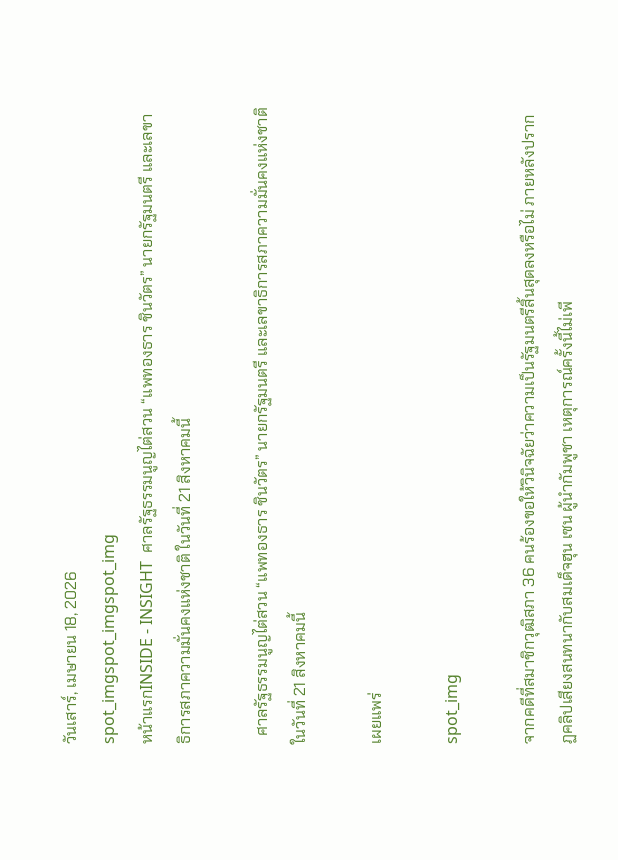วันเสาร์, เมษายน 18, 2026
spot_imgspot_imgspot_img
หน้าแรกINSIDE - INSIGHT  ศาลรัฐธรรมนูญไต่สวน “แพทองธาร ชินวัตร” นายกรัฐมนตรี และเลขาธิการสภาความมั่นคงแห่งชาติ ในวันที่ 21 สิงหาคมนี้

  ศาลรัฐธรรมนูญไต่สวน “แพทองธาร ชินวัตร” นายกรัฐมนตรี และเลขาธิการสภาความมั่นคงแห่งชาติ ในวันที่ 21 สิงหาคมนี้

เผยแพร่

spot_img

จากคดีที่สมาชิกวุฒิสภา 36 คนร้องขอให้วินิจฉัยว่าความเป็นรัฐมนตรีสิ้นสุดลงหรือไม่ ภายหลังปรากฏคลิปเสียงสนทนากับสมเด็จฮุน เซน ผู้นำกัมพูชา เหตุการณ์ครั้งนี้ไม่เพี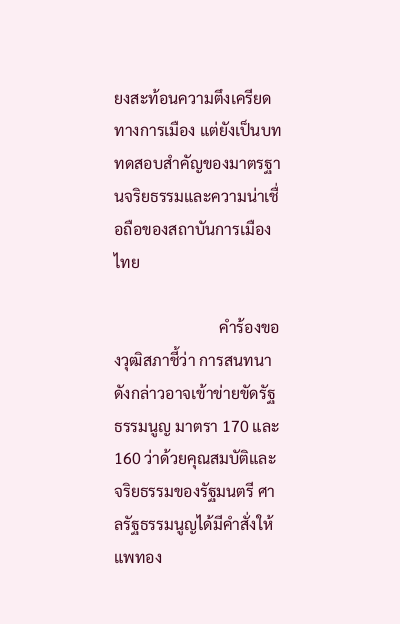ยงสะท้อนความตึงเครียดทางการเมือง แต่ยังเป็นบททดสอบสำคัญของมาตรฐานจริยธรรมและความน่าเชื่อถือของสถาบันการเมืองไทย

                           คำร้องของวุฒิสภาชี้ว่า การสนทนาดังกล่าวอาจเข้าข่ายขัดรัฐธรรมนูญ มาตรา 170 และ 160 ว่าด้วยคุณสมบัติและจริยธรรมของรัฐมนตรี ศาลรัฐธรรมนูญได้มีคำสั่งให้แพทอง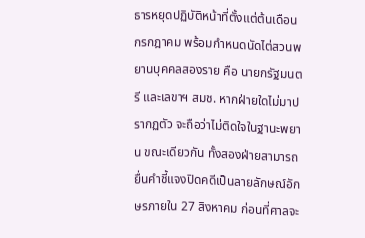ธารหยุดปฏิบัติหน้าที่ตั้งแต่ต้นเดือนกรกฎาคม พร้อมกำหนดนัดไต่สวนพยานบุคคลสองราย คือ นายกรัฐมนตรี และเลขาฯ สมช. หากฝ่ายใดไม่มาปรากฏตัว จะถือว่าไม่ติดใจในฐานะพยาน ขณะเดียวกัน ทั้งสองฝ่ายสามารถยื่นคำชี้แจงปิดคดีเป็นลายลักษณ์อักษรภายใน 27 สิงหาคม ก่อนที่ศาลจะ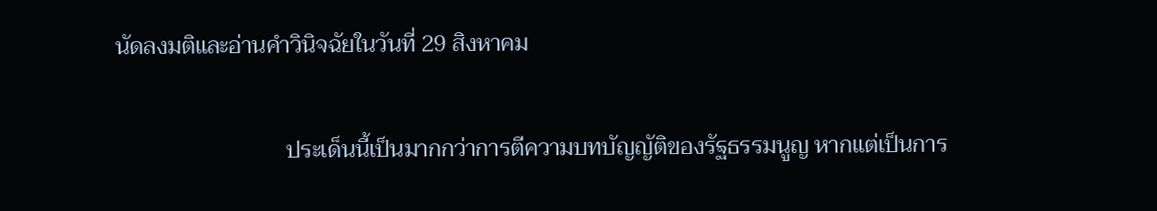นัดลงมติและอ่านคำวินิจฉัยในวันที่ 29 สิงหาคม

                              ประเด็นนี้เป็นมากกว่าการตีความบทบัญญัติของรัฐธรรมนูญ หากแต่เป็นการ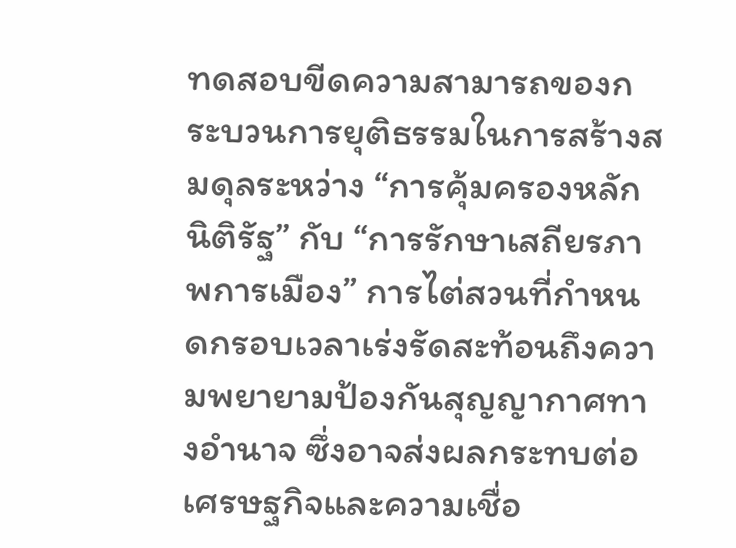ทดสอบขีดความสามารถของกระบวนการยุติธรรมในการสร้างสมดุลระหว่าง “การคุ้มครองหลักนิติรัฐ” กับ “การรักษาเสถียรภาพการเมือง” การไต่สวนที่กำหนดกรอบเวลาเร่งรัดสะท้อนถึงความพยายามป้องกันสุญญากาศทางอำนาจ ซึ่งอาจส่งผลกระทบต่อเศรษฐกิจและความเชื่อ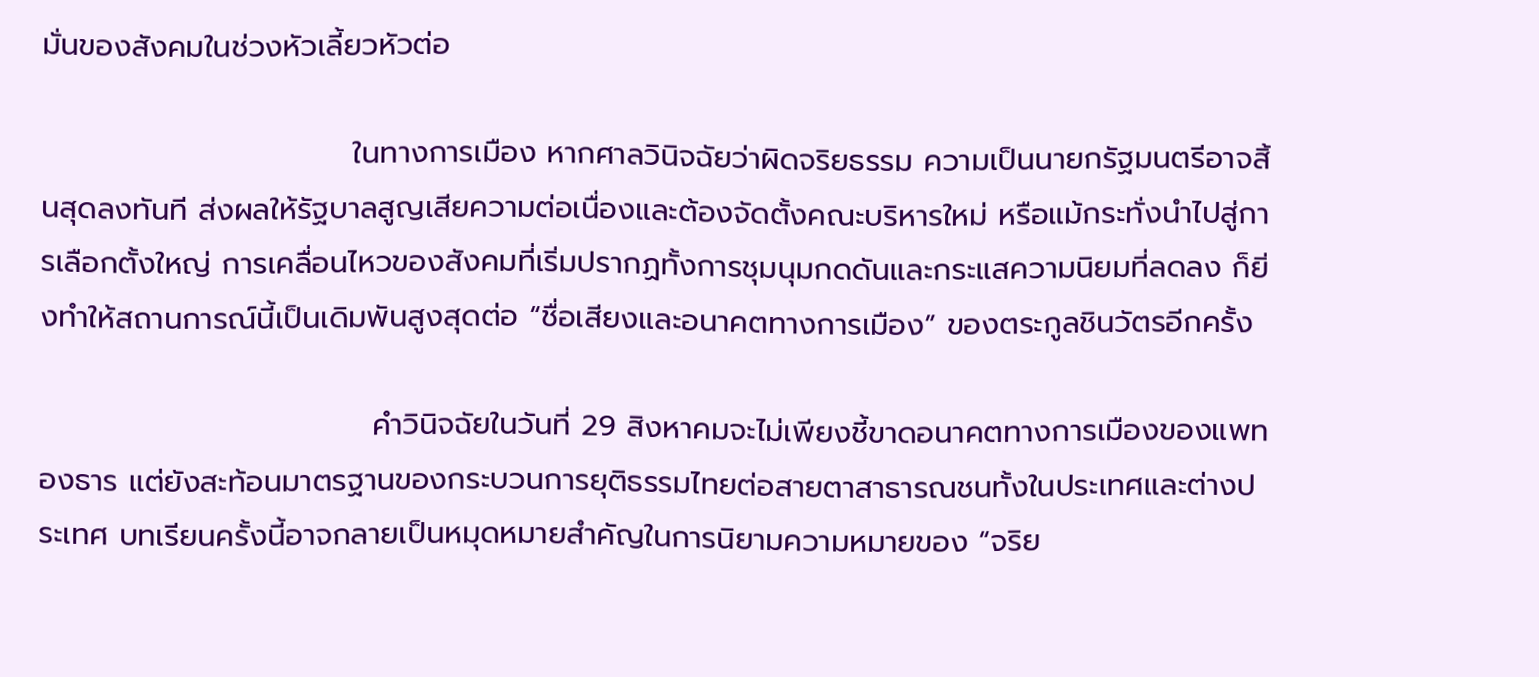มั่นของสังคมในช่วงหัวเลี้ยวหัวต่อ

                             ในทางการเมือง หากศาลวินิจฉัยว่าผิดจริยธรรม ความเป็นนายกรัฐมนตรีอาจสิ้นสุดลงทันที ส่งผลให้รัฐบาลสูญเสียความต่อเนื่องและต้องจัดตั้งคณะบริหารใหม่ หรือแม้กระทั่งนำไปสู่การเลือกตั้งใหญ่ การเคลื่อนไหวของสังคมที่เริ่มปรากฏทั้งการชุมนุมกดดันและกระแสความนิยมที่ลดลง ก็ยิ่งทำให้สถานการณ์นี้เป็นเดิมพันสูงสุดต่อ “ชื่อเสียงและอนาคตทางการเมือง” ของตระกูลชินวัตรอีกครั้ง

                               คำวินิจฉัยในวันที่ 29 สิงหาคมจะไม่เพียงชี้ขาดอนาคตทางการเมืองของแพทองธาร แต่ยังสะท้อนมาตรฐานของกระบวนการยุติธรรมไทยต่อสายตาสาธารณชนทั้งในประเทศและต่างประเทศ บทเรียนครั้งนี้อาจกลายเป็นหมุดหมายสำคัญในการนิยามความหมายของ “จริย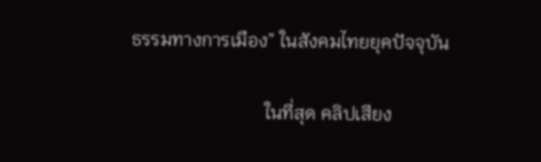ธรรมทางการเมือง” ในสังคมไทยยุคปัจจุบัน

                             ในที่สุด คลิปเสียง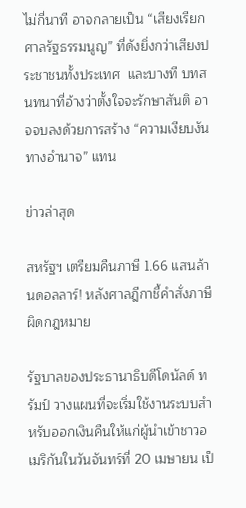ไม่กี่นาที อาจกลายเป็น “เสียงเรียกศาลรัฐธรรมนูญ” ที่ดังยิ่งกว่าเสียงประชาชนทั้งประเทศ  และบางที บทสนทนาที่อ้างว่าตั้งใจจะรักษาสันติ อาจจบลงด้วยการสร้าง “ความเงียบงันทางอำนาจ” แทน

ข่าวล่าสุด

สหรัฐฯ เตรียมคืนภาษี 1.66 แสนล้านดอลลาร์! หลังศาลฎีกาชี้คำสั่งภาษีผิดกฎหมาย

รัฐบาลของประธานาธิบดีโดนัลด์ ทรัมป์ วางแผนที่จะเริ่มใช้งานระบบสำหรับออกเงินคืนให้แก่ผู้นำเข้าชาวอเมริกันในวันจันทร์ที่ 20 เมษายน เป็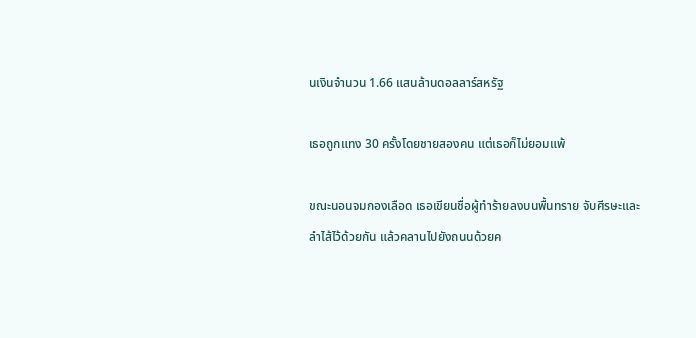นเงินจำนวน 1.66 แสนล้านดอลลาร์สหรัฐ

เธอถูกแทง 30 ครั้งโดยชายสองคน แต่เธอก็ไม่ยอมแพ้

ขณะนอนจมกองเลือด เธอเขียนชื่อผู้ทำร้ายลงบนพื้นทราย จับศีรษะและลำไส้ไว้ด้วยกัน แล้วคลานไปยังถนนด้วยค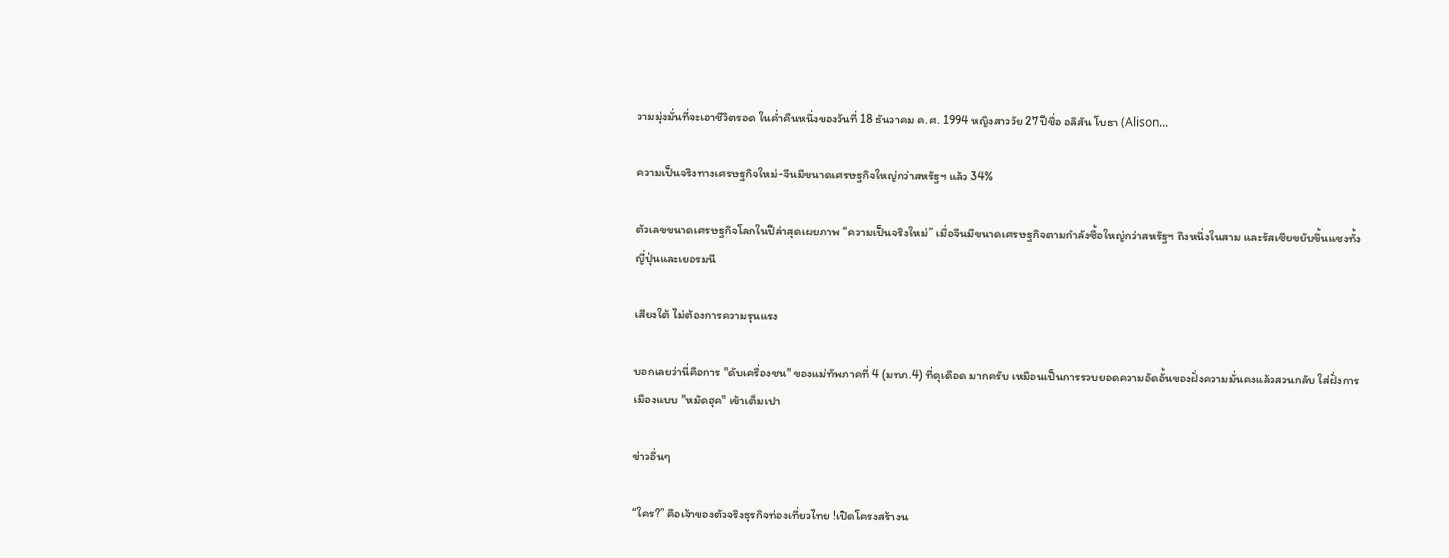วามมุ่งมั่นที่จะเอาชีวิตรอด ในค่ำคืนหนึ่งของวันที่ 18 ธันวาคม ค.ศ. 1994 หญิงสาววัย 27 ปีชื่อ อลิสัน โบธา (Alison...

ความเป็นจริงทางเศรษฐกิจใหม่-จีนมีขนาดเศรษฐกิจใหญ่กว่าสหรัฐฯ แล้ว 34%

ตัวเลขขนาดเศรษฐกิจโลกในปีล่าสุดเผยภาพ “ความเป็นจริงใหม่” เมื่อจีนมีขนาดเศรษฐกิจตามกำลังซื้อใหญ่กว่าสหรัฐฯ ถึงหนึ่งในสาม และรัสเซียขยับขึ้นแซงทั้งญี่ปุ่นและเยอรมนี

เสียงใต้ ไม่ต้องการความรุนแรง

บอกเลยว่านี่คือการ "ดับเครื่องชน" ของแม่ทัพภาคที่ 4 (มทภ.4) ที่ดุเดือด มากครับ เหมือนเป็นการรวบยอดความอัดอั้นของฝั่งความมั่นคงแล้วสวนกลับ ใส่ฝั่งการเมืองแบบ "หมัดฮุค" เข้าเต็มเปา

ข่าวอื่นๆ

“ใคร?” คือเจ้าของตัวจริงธุรกิจท่องเที่ยวไทย !เปิดโครงสร้างน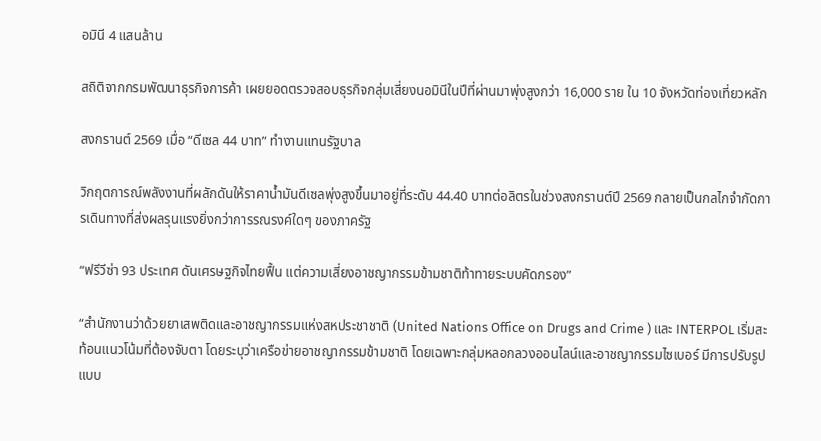อมินี 4 แสนล้าน

สถิติจากกรมพัฒนาธุรกิจการค้า เผยยอดตรวจสอบธุรกิจกลุ่มเสี่ยงนอมินีในปีที่ผ่านมาพุ่งสูงกว่า 16,000 ราย ใน 10 จังหวัดท่องเที่ยวหลัก

สงกรานต์ 2569 เมื่อ “ดีเซล 44 บาท” ทำงานแทนรัฐบาล

วิกฤตการณ์พลังงานที่ผลักดันให้ราคาน้ำมันดีเซลพุ่งสูงขึ้นมาอยู่ที่ระดับ 44.40 บาทต่อลิตรในช่วงสงกรานต์ปี 2569 กลายเป็นกลไกจำกัดการเดินทางที่ส่งผลรุนแรงยิ่งกว่าการรณรงค์ใดๆ ของภาครัฐ

“ฟรีวีซ่า 93 ประเทศ ดันเศรษฐกิจไทยฟื้น แต่ความเสี่ยงอาชญากรรมข้ามชาติท้าทายระบบคัดกรอง”

“สำนักงานว่าด้วยยาเสพติดและอาชญากรรมแห่งสหประชาชาติ (United Nations Office on Drugs and Crime ) และ INTERPOL เริ่มสะท้อนแนวโน้มที่ต้องจับตา โดยระบุว่าเครือข่ายอาชญากรรมข้ามชาติ โดยเฉพาะกลุ่มหลอกลวงออนไลน์และอาชญากรรมไซเบอร์ มีการปรับรูปแบบ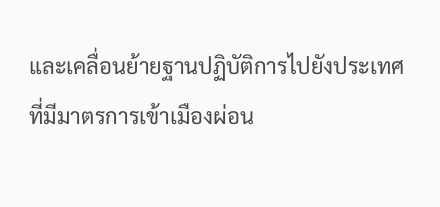และเคลื่อนย้ายฐานปฏิบัติการไปยังประเทศที่มีมาตรการเข้าเมืองผ่อน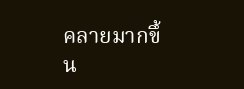คลายมากขึ้น